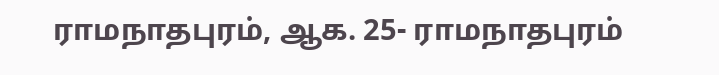ராமநாதபுரம், ஆக. 25- ராமநாதபுரம்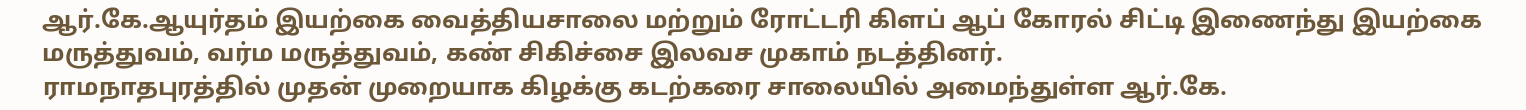ஆர்.கே.ஆயுர்தம் இயற்கை வைத்தியசாலை மற்றும் ரோட்டரி கிளப் ஆப் கோரல் சிட்டி இணைந்து இயற்கை மருத்துவம், வர்ம மருத்துவம், கண் சிகிச்சை இலவச முகாம் நடத்தினர்.
ராமநாதபுரத்தில் முதன் முறையாக கிழக்கு கடற்கரை சாலையில் அமைந்துள்ள ஆர்.கே.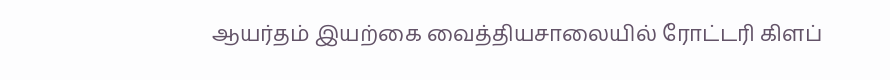ஆயர்தம் இயற்கை வைத்தியசாலையில் ரோட்டரி கிளப்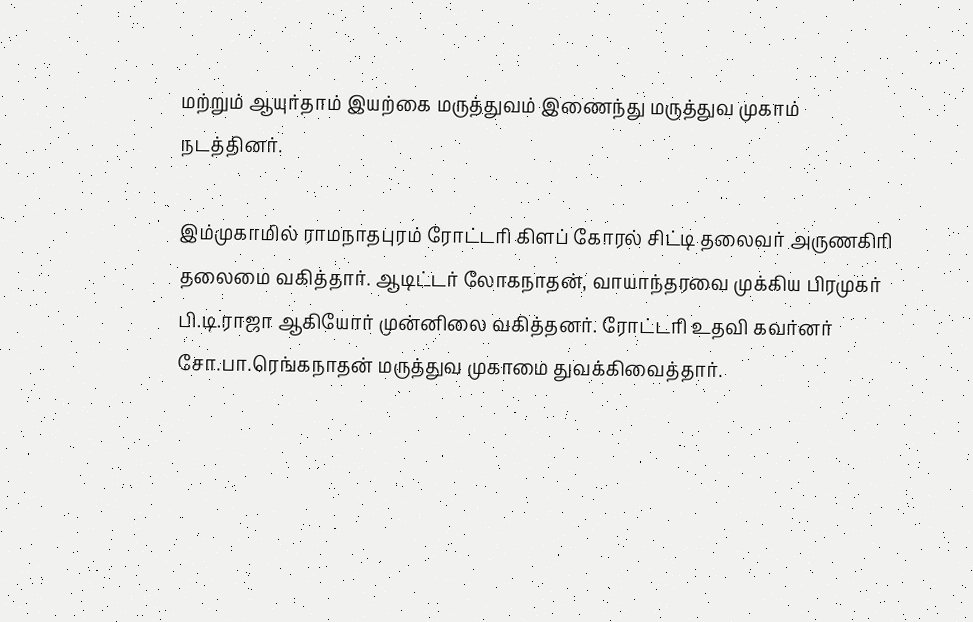மற்றும் ஆயுர்தாம் இயற்கை மருத்துவம் இணைந்து மருத்துவ முகாம் நடத்தினர்.

இம்முகாமில் ராமநாதபுரம் ரோட்டரி கிளப் கோரல் சிட்டி தலைவர் அருணகிரி தலைமை வகித்தார். ஆடிட்டர் லோகநாதன், வாயாந்தரவை முக்கிய பிரமுகர் பி.டி.ராஜா ஆகியோர் முன்னிலை வகித்தனர். ரோட்டரி உதவி கவர்னர் சோ.பா.ரெங்கநாதன் மருத்துவ முகாமை துவக்கிவைத்தார்.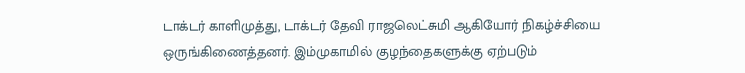டாக்டர் காளிமுத்து, டாக்டர் தேவி ராஜலெட்சுமி ஆகியோர் நிகழ்ச்சியை ஒருங்கிணைத்தனர். இம்முகாமில் குழந்தைகளுக்கு ஏற்படும்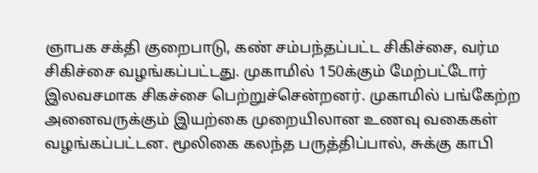ஞாபக சக்தி குறைபாடு, கண் சம்பந்தப்பட்ட சிகிச்சை, வர்ம சிகிச்சை வழங்கப்பட்டது. முகாமில் 150க்கும் மேற்பட்டோர் இலவசமாக சிகச்சை பெற்றுச்சென்றனர். முகாமில் பங்கேற்ற அனைவருக்கும் இயற்கை முறையிலான உணவு வகைகள் வழங்கப்பட்டன. மூலிகை கலந்த பருத்திப்பால், சுக்கு காபி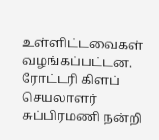உள்ளிட்டவைகள் வழங்கப்பட்டன. ரோட்டரி கிளப் செயலாளர் சுப்பிரமணி நன்றி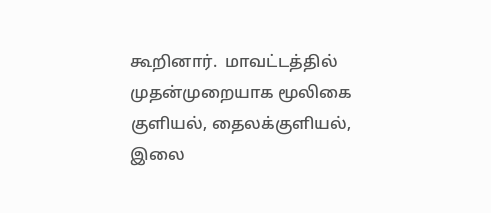கூறினார்.  மாவட்டத்தில் முதன்முறையாக மூலிகை குளியல், தைலக்குளியல், இலை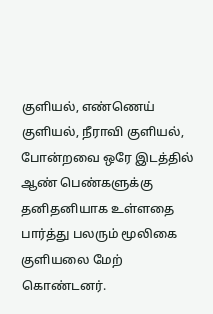குளியல், எண்ணெய் குளியல், நீராவி குளியல், போன்றவை ஒரே இடத்தில் ஆண் பெண்களுக்கு தனிதனியாக உள்ளதை பார்த்து பலரும் மூலிகை குளியலை மேற் கொண்டனர்.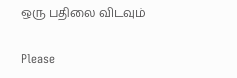ஒரு பதிலை விடவும்

Please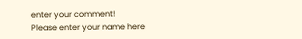enter your comment!
Please enter your name here